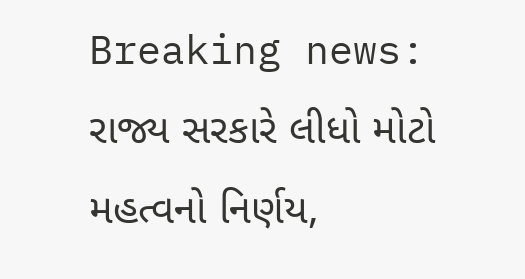Breaking news: રાજ્ય સરકારે લીધો મોટો મહત્વનો નિર્ણય,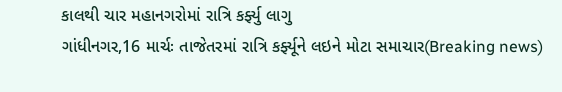કાલથી ચાર મહાનગરોમાં રાત્રિ કર્ફ્યુ લાગુ
ગાંધીનગર,16 માર્ચઃ તાજેતરમાં રાત્રિ કર્ફ્યૂને લઇને મોટા સમાચાર(Breaking news)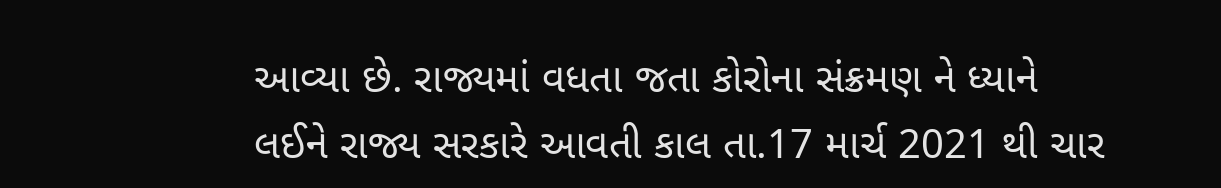આવ્યા છે. રાજ્યમાં વધતા જતા કોરોના સંક્રમણ ને ધ્યાને લઈને રાજ્ય સરકારે આવતી કાલ તા.17 માર્ચ 2021 થી ચાર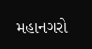મહાનગરો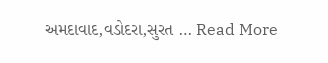અમદાવાદ,વડોદરા,સુરત … Read More